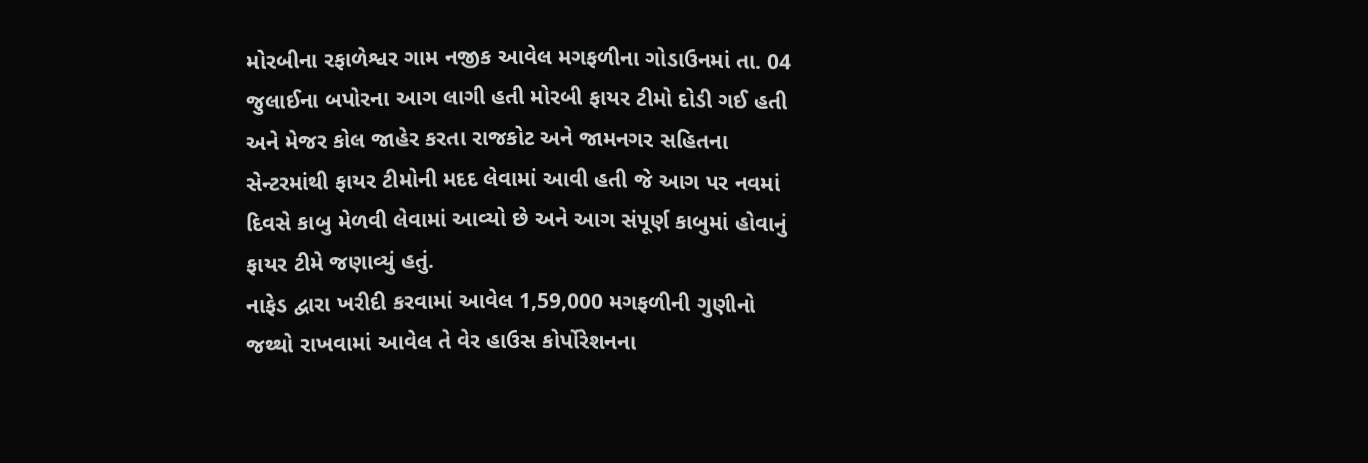મોરબીના રફાળેશ્વર ગામ નજીક આવેલ મગફળીના ગોડાઉનમાં તા. 04 જુલાઈના બપોરના આગ લાગી હતી મોરબી ફાયર ટીમો દોડી ગઈ હતી અને મેજર કોલ જાહેર કરતા રાજકોટ અને જામનગર સહિતના સેન્ટરમાંથી ફાયર ટીમોની મદદ લેવામાં આવી હતી જે આગ પર નવમાં દિવસે કાબુ મેળવી લેવામાં આવ્યો છે અને આગ સંપૂર્ણ કાબુમાં હોવાનું ફાયર ટીમે જણાવ્યું હતું.
નાફેડ દ્વારા ખરીદી કરવામાં આવેલ 1,59,000 મગફળીની ગુણીનો જથ્થો રાખવામાં આવેલ તે વેર હાઉસ કોર્પોરેશનના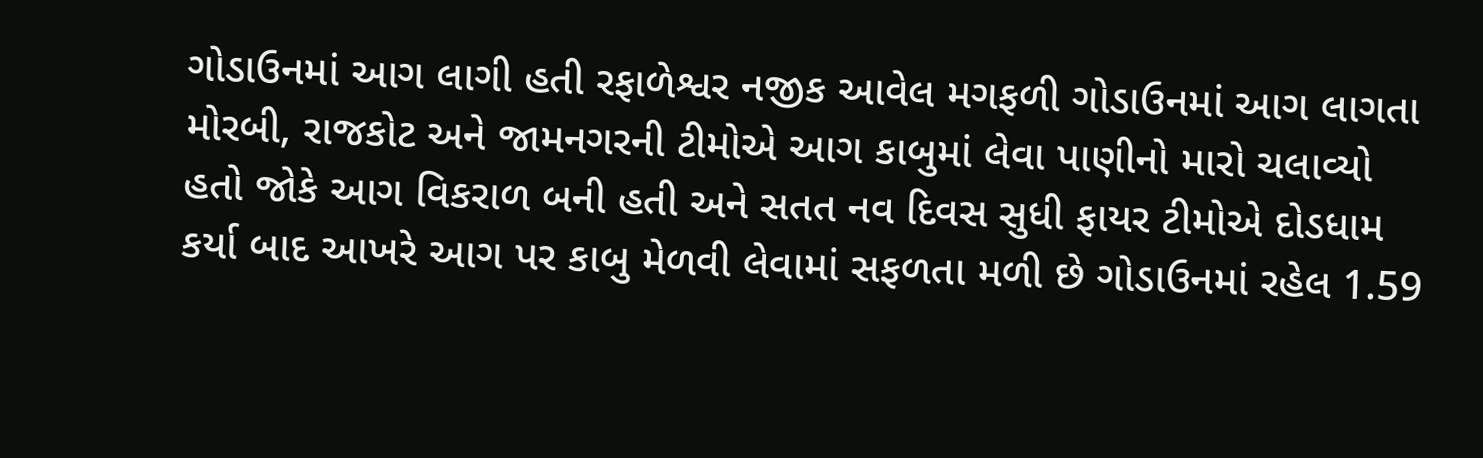ગોડાઉનમાં આગ લાગી હતી રફાળેશ્વર નજીક આવેલ મગફળી ગોડાઉનમાં આગ લાગતા મોરબી, રાજકોટ અને જામનગરની ટીમોએ આગ કાબુમાં લેવા પાણીનો મારો ચલાવ્યો હતો જોકે આગ વિકરાળ બની હતી અને સતત નવ દિવસ સુધી ફાયર ટીમોએ દોડધામ કર્યા બાદ આખરે આગ પર કાબુ મેળવી લેવામાં સફળતા મળી છે ગોડાઉનમાં રહેલ 1.59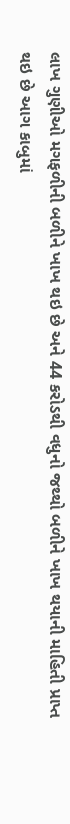લાખ ગુણીઓ મગફળીની બળીને ખાખ થઇ છે અને 44 કરોડથી વધુનો જથ્થો બળીને ખાખ થયાની માહિતી પ્રાપ્ત થઇ છે આગ કાબુમાં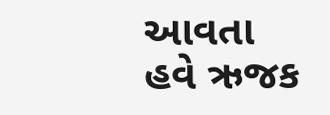આવતા હવે ઋજક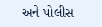અને પોલીસ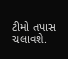ટીમો તપાસ ચલાવશે.